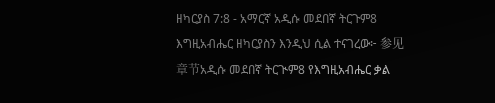ዘካርያስ 7:8 - አማርኛ አዲሱ መደበኛ ትርጉም8 እግዚአብሔር ዘካርያስን እንዲህ ሲል ተናገረው፦ 参见章节አዲሱ መደበኛ ትርጒም8 የእግዚአብሔር ቃል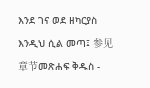እንደ ገና ወደ ዘካርያስ እንዲህ ሲል መጣ፤ 参见章节መጽሐፍ ቅዱስ -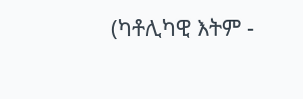(ካቶሊካዊ እትም -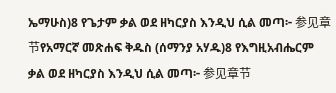ኤማሁስ)8 የጌታም ቃል ወደ ዘካርያስ እንዲህ ሲል መጣ፦ 参见章节የአማርኛ መጽሐፍ ቅዱስ (ሰማንያ አሃዱ)8 የእግዚአብሔርም ቃል ወደ ዘካርያስ እንዲህ ሲል መጣ፦ 参见章节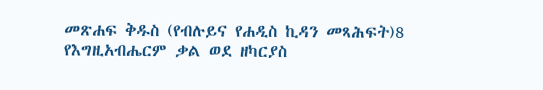መጽሐፍ ቅዱስ (የብሉይና የሐዲስ ኪዳን መጻሕፍት)8 የእግዚአብሔርም ቃል ወደ ዘካርያስ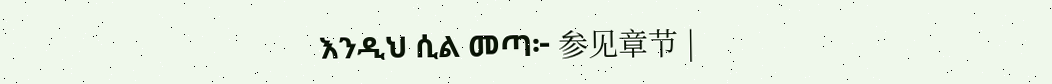እንዲህ ሲል መጣ፦ 参见章节 |